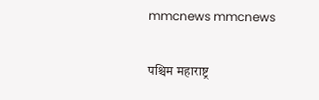mmcnews mmcnews

पश्चिम महाराष्ट्र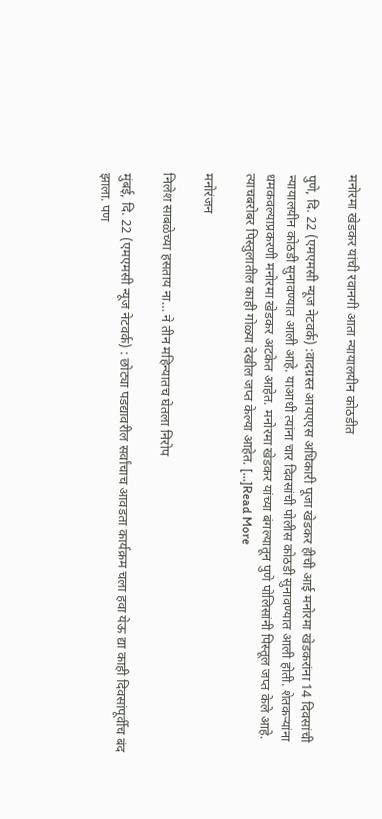मनोरमा खेडकर यांची रवानगी आता न्यायालयीन कोठडीत

पुणे, दि. 22 (एमएमसी न्यूज नेटवर्क) :वादग्रस्त आयएएस अधिकारी पूजा खेडकर हीची आई मनोरमा खेडकरांना 14 दिवसांची न्यायालयीन कोठडी सुनावण्यात आली आहे. याआधी त्यांना चार दिवसांची पोलीस कोठडी सुनावण्यात आली होती. शेतकऱ्यांना धमकवल्याप्रकरणी मनोरमा खेडकर अटकेत आहेत. मनोरमा खेडकर यांच्या बंगल्यातून पुणे पोलिसांनी पिस्तूल जप्त केले आहे. त्याचबरोबर पिस्तुलातील काही गोळ्या देखील जप्त केल्या आहेत. […]Read More

मनोरंजन

निलेश साबळेच्या हसताय ना… ने तीन महिन्यातच घेतला निरोप

मुंबई, दि. 22 (एमएमसी न्यूज नेटवर्क) : छोट्या पडद्यावरील सर्वांचाच आवडता कार्यक्रम चला हवा येऊ द्या काही दिवसांपूर्वीच बंद झाला. पण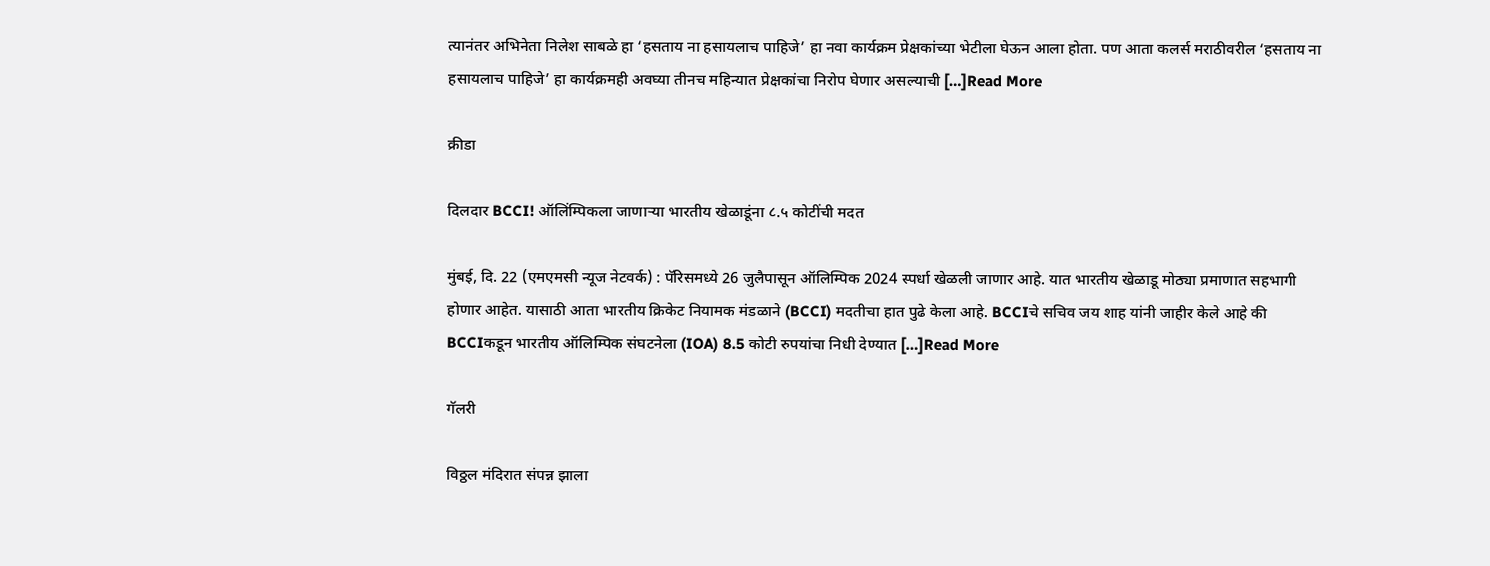त्यानंतर अभिनेता निलेश साबळे हा ‘हसताय ना हसायलाच पाहिजे’ हा नवा कार्यक्रम प्रेक्षकांच्या भेटीला घेऊन आला होता. पण आता कलर्स मराठीवरील ‘हसताय ना हसायलाच पाहिजे’ हा कार्यक्रमही अवघ्या तीनच महिन्यात प्रेक्षकांचा निरोप घेणार असल्याची […]Read More

क्रीडा

दिलदार BCCI! ऑलिंम्पिकला जाणाऱ्या भारतीय खेळाडूंना ८.५ कोटींची मदत

मुंबई, दि. 22 (एमएमसी न्यूज नेटवर्क) : पॅरिसमध्ये 26 जुलैपासून ऑलिम्पिक 2024 स्पर्धा खेळली जाणार आहे. यात भारतीय खेळाडू मोठ्या प्रमाणात सहभागी होणार आहेत. यासाठी आता भारतीय क्रिकेट नियामक मंडळाने (BCCI) मदतीचा हात पुढे केला आहे. BCCIचे सचिव जय शाह यांनी जाहीर केले आहे की BCCIकडून भारतीय ऑलिम्पिक संघटनेला (IOA) 8.5 कोटी रुपयांचा निधी देण्यात […]Read More

गॅलरी

विठ्ठल मंदिरात संपन्न झाला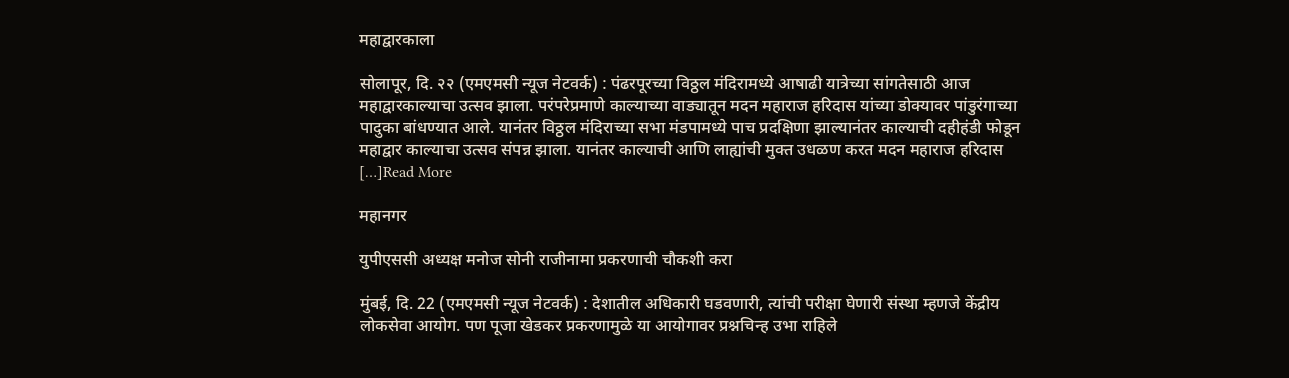महाद्वारकाला

सोलापूर, दि. २२ (एमएमसी न्यूज नेटवर्क) : पंढरपूरच्या विठ्ठल मंदिरामध्ये आषाढी यात्रेच्या सांगतेसाठी आज महाद्वारकाल्याचा उत्सव झाला. परंपरेप्रमाणे काल्याच्या वाड्यातून मदन महाराज हरिदास यांच्या डोक्यावर पांडुरंगाच्या पादुका बांधण्यात आले. यानंतर विठ्ठल मंदिराच्या सभा मंडपामध्ये पाच प्रदक्षिणा झाल्यानंतर काल्याची दहीहंडी फोडून महाद्वार काल्याचा उत्सव संपन्न झाला. यानंतर काल्याची आणि लाह्यांची मुक्त उधळण करत मदन महाराज हरिदास […]Read More

महानगर

युपीएससी अध्यक्ष मनोज सोनी राजीनामा प्रकरणाची चौकशी करा

मुंबई, दि. 22 (एमएमसी न्यूज नेटवर्क) : देशातील अधिकारी घडवणारी, त्यांची परीक्षा घेणारी संस्था म्हणजे केंद्रीय लोकसेवा आयोग. पण पूजा खेडकर प्रकरणामुळे या आयोगावर प्रश्नचिन्ह उभा राहिले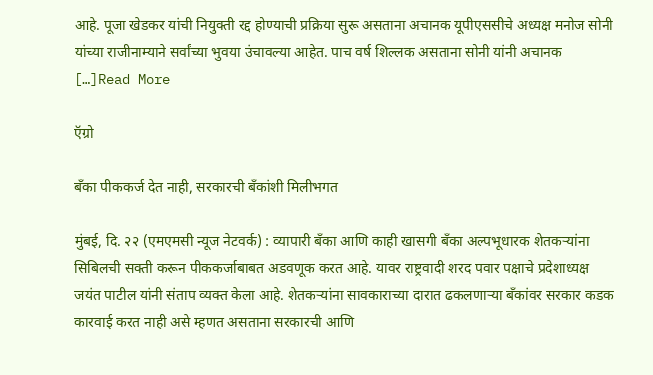आहे. पूजा खेडकर यांची नियुक्ती रद्द होण्याची प्रक्रिया सुरू असताना अचानक यूपीएससीचे अध्यक्ष मनोज सोनी यांच्या राजीनाम्याने सर्वांच्या भुवया उंचावल्या आहेत. पाच वर्ष शिल्लक असताना सोनी यांनी अचानक […]Read More

ऍग्रो

बँका पीककर्ज देत नाही, सरकारची बँकांशी मिलीभगत

मुंबई, दि. २२ (एमएमसी न्यूज नेटवर्क) : व्यापारी बँका आणि काही खासगी बँका अल्पभूधारक शेतकऱ्यांना सिबिलची सक्ती करून पीककर्जाबाबत अडवणूक करत आहे. यावर राष्ट्रवादी शरद पवार पक्षाचे प्रदेशाध्यक्ष जयंत पाटील यांनी संताप व्यक्त केला आहे. शेतकऱ्यांना सावकाराच्या दारात ढकलणाऱ्या बँकांवर सरकार कडक कारवाई करत नाही असे म्हणत असताना सरकारची आणि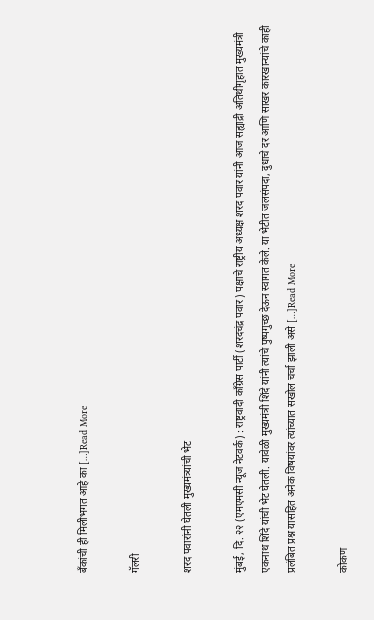बँकांची ही मिलीभगत आहे का […]Read More

गॅलरी

शरद पवारांनी घेतली मुख्यमंत्र्यांची भेट

मुंबई, दि. २२ (एमएमसी न्यूज नेटवर्क) : राष्ट्रवादी काँग्रेस पार्टी (शरदचंद्र पवार) पक्षाचे राष्ट्रीय अध्यक्ष शरद पवार यांनी आज सह्याद्री अतिथीगृहात मुख्यमंत्री एकनाथ शिंदे यांची भेट घेतली. यावेळी मुख्यमंत्री शिंदे यांनी त्यांचे पुष्पगुच्छ देऊन स्वागत केले. या भेटीत जलसंपदा, दुधाचे दर आणि साखर कारखान्यांचे काही प्रलंबित प्रश्न यासहित अनेक विषयांवर त्यांच्यात सखोल चर्चा झाली असे […]Read More

कोकण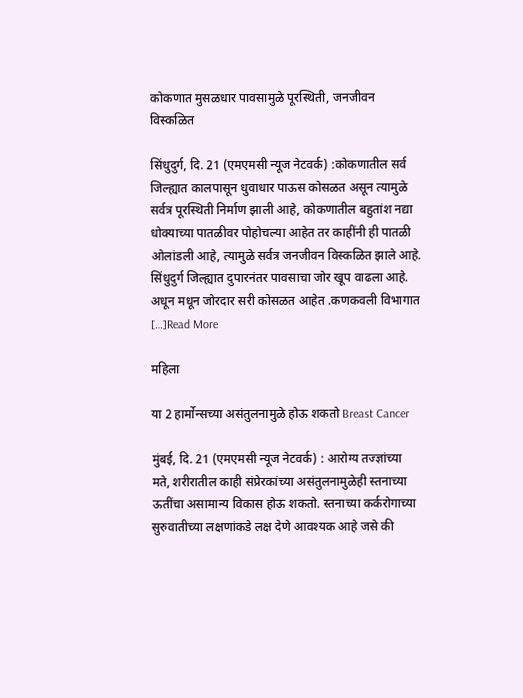कोकणात मुसळधार पावसामुळे पूरस्थिती, जनजीवन विस्कळित

सिंधुदुर्ग, दि. 21 (एमएमसी न्यूज नेटवर्क) :कोकणातील सर्व जिल्ह्यात कालपासून धुवाधार पाऊस कोसळत असून त्यामुळे सर्वत्र पूरस्थिती निर्माण झाली आहे, कोकणातील बहुतांश नद्या धोक्याच्या पातळीवर पोहोचल्या आहेत तर काहींनी ही पातळी ओलांडली आहे, त्यामुळे सर्वत्र जनजीवन विस्कळित झाले आहे. सिंधुदुर्ग जिल्ह्यात दुपारनंतर पावसाचा जोर खूप वाढला आहे. अधून मधून जोरदार सरी कोसळत आहेत .कणकवली विभागात […]Read More

महिला

या 2 हार्मोन्सच्या असंतुलनामुळे होऊ शकतो Breast Cancer

मुंबई, दि. 21 (एमएमसी न्यूज नेटवर्क) : आरोग्य तज्ज्ञांच्या मते, शरीरातील काही संप्रेरकांच्या असंतुलनामुळेही स्तनाच्या ऊतींचा असामान्य विकास होऊ शकतो. स्तनाच्या कर्करोगाच्या सुरुवातीच्या लक्षणांकडे लक्ष देणे आवश्यक आहे जसे की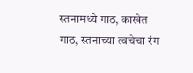स्तनामध्ये गाठ, काखेत गाठ, स्तनाच्या त्वचेचा रंग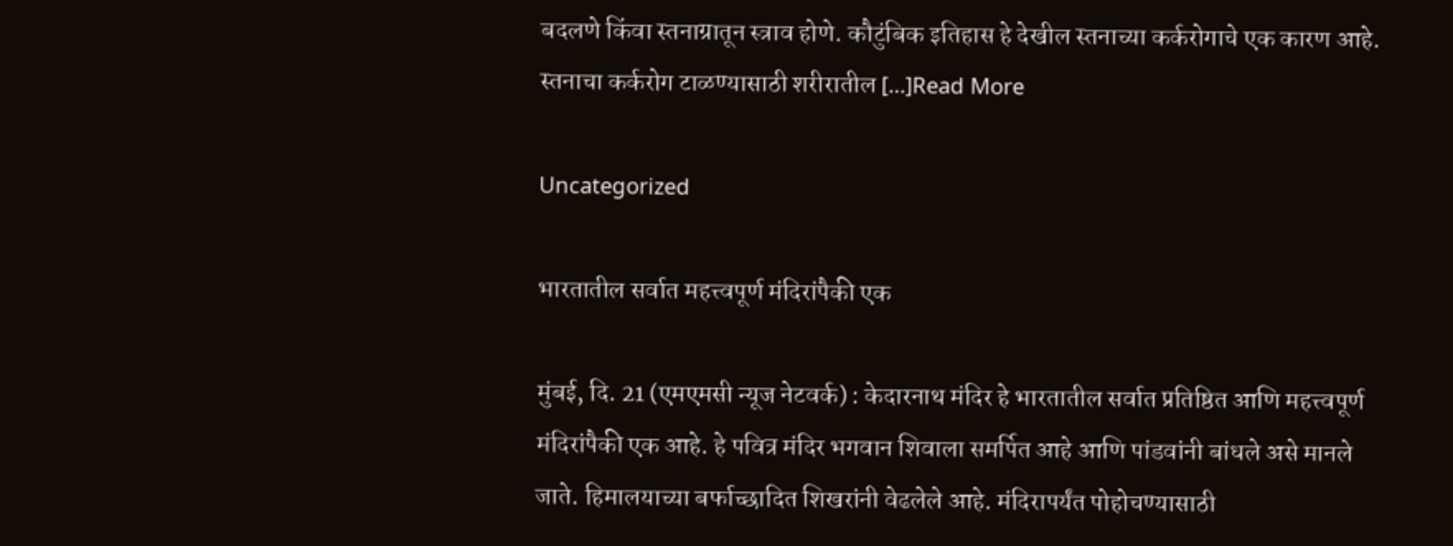बदलणे किंवा स्तनाग्रातून स्त्राव होणे. कौटुंबिक इतिहास हे देखील स्तनाच्या कर्करोगाचे एक कारण आहे. स्तनाचा कर्करोग टाळण्यासाठी शरीरातील […]Read More

Uncategorized

भारतातील सर्वात महत्त्वपूर्ण मंदिरांपैकी एक

मुंबई, दि. 21 (एमएमसी न्यूज नेटवर्क) : केदारनाथ मंदिर हे भारतातील सर्वात प्रतिष्ठित आणि महत्त्वपूर्ण मंदिरांपैकी एक आहे. हे पवित्र मंदिर भगवान शिवाला समर्पित आहे आणि पांडवांनी बांधले असे मानले जाते. हिमालयाच्या बर्फाच्छादित शिखरांनी वेढलेले आहे. मंदिरापर्यंत पोहोचण्यासाठी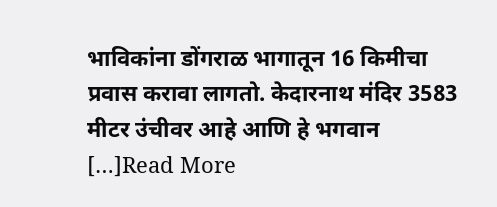भाविकांना डोंगराळ भागातून 16 किमीचा प्रवास करावा लागतो. केदारनाथ मंदिर 3583 मीटर उंचीवर आहे आणि हे भगवान […]Read More